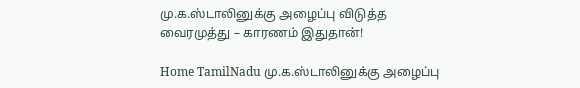மு.க.ஸ்டாலினுக்கு அழைப்பு விடுத்த வைரமுத்து – காரணம் இதுதான்!

Home TamilNadu மு.க.ஸ்டாலினுக்கு அழைப்பு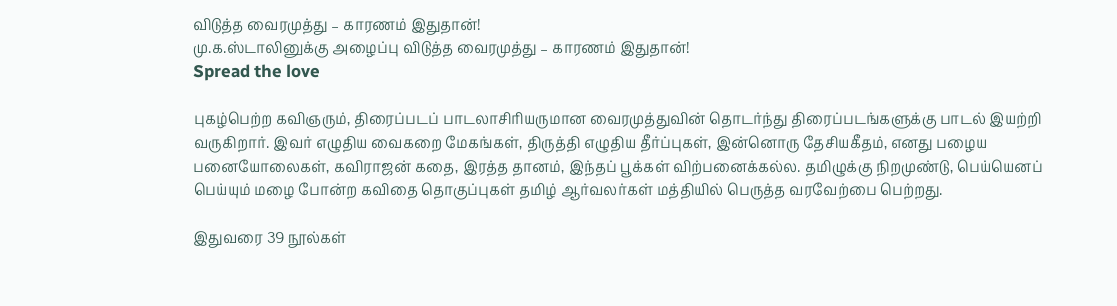விடுத்த வைரமுத்து – காரணம் இதுதான்!
மு.க.ஸ்டாலினுக்கு அழைப்பு விடுத்த வைரமுத்து – காரணம் இதுதான்!
Spread the love

புகழ்பெற்ற கவிஞரும், திரைப்படப் பாடலாசிரியருமான வைரமுத்துவின் தொடர்ந்து திரைப்படங்களுக்கு பாடல் இயற்றி வருகிறார். இவர் எழுதிய வைகறை மேகங்கள், திருத்தி எழுதிய தீர்ப்புகள், இன்னொரு தேசியகீதம், எனது பழைய பனையோலைகள், கவிராஜன் கதை, இரத்த தானம், இந்தப் பூக்கள் விற்பனைக்கல்ல. தமிழுக்கு நிறமுண்டு, பெய்யெனப் பெய்யும் ம‌ழை போன்ற கவிதை தொகுப்புகள் தமிழ் ஆர்வலர்கள் மத்தியில் பெருத்த வரவேற்பை பெற்றது.

இதுவரை 39 நூல்கள்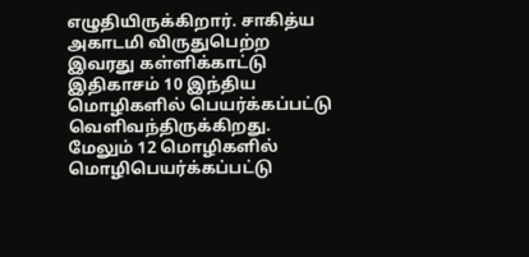எழுதியிருக்கிறார். சாகித்ய அகாடமி விருதுபெற்ற இவரது கள்ளிக்காட்டு இதிகாசம் 10 இந்திய மொழிகளில் பெயர்க்கப்பட்டு வெளிவந்திருக்கிறது. மேலும் 12 மொழிகளில் மொழிபெயர்க்கப்பட்டு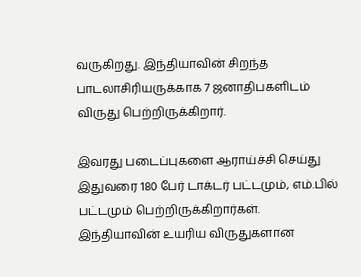வருகிறது. இந்தியாவின் சிறந்த பாடலாசிரியருக்காக 7 ஜனாதிபகளிடம் விருது பெற்றிருக்கிறார்.

இவரது படைப்புகளை ஆராய்ச்சி செய்து இதுவரை 180 பேர் டாக்டர் பட்டமும், எம்.பில் பட்டமும் பெற்றிருக்கிறார்கள். இந்தியாவின் உயரிய விருதுகளான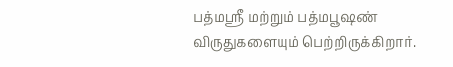பத்மஸ்ரீ மற்றும் பத்மபூஷண் விருதுகளையும் பெற்றிருக்கிறார்.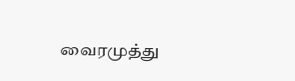வைரமுத்து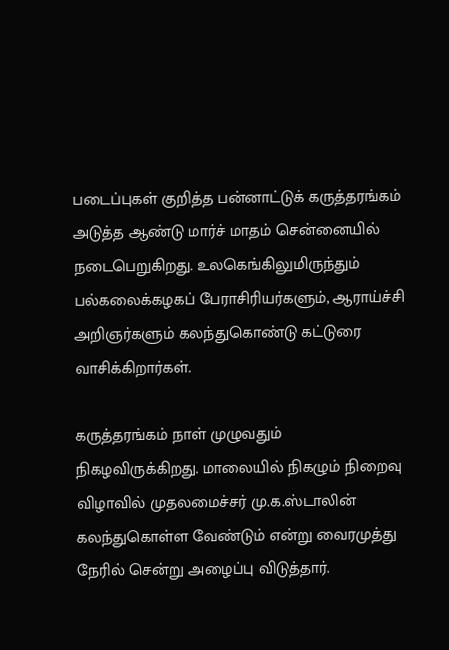படைப்புகள் குறித்த பன்னாட்டுக் கருத்தரங்கம் அடுத்த ஆண்டு மார்ச் மாதம் சென்னையில் நடைபெறுகிறது. உலகெங்கிலுமிருந்தும் பல்கலைக்கழகப் பேராசிரியர்களும், ஆராய்ச்சி அறிஞர்களும் கலந்துகொண்டு கட்டுரை வாசிக்கிறார்கள்.

கருத்தரங்கம் நாள் முழுவதும் நிகழவிருக்கிறது. மாலையில் நிகழும் நிறைவு விழாவில் முதலமைச்சர் மு.க.ஸ்டாலின் கலந்துகொள்ள வேண்டும் என்று வைரமுத்து நேரில் சென்று அழைப்பு விடுத்தார்.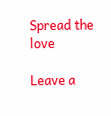Spread the love

Leave a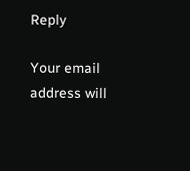Reply

Your email address will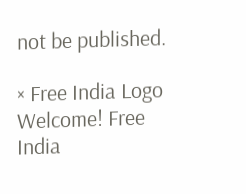not be published.

× Free India Logo
Welcome! Free India